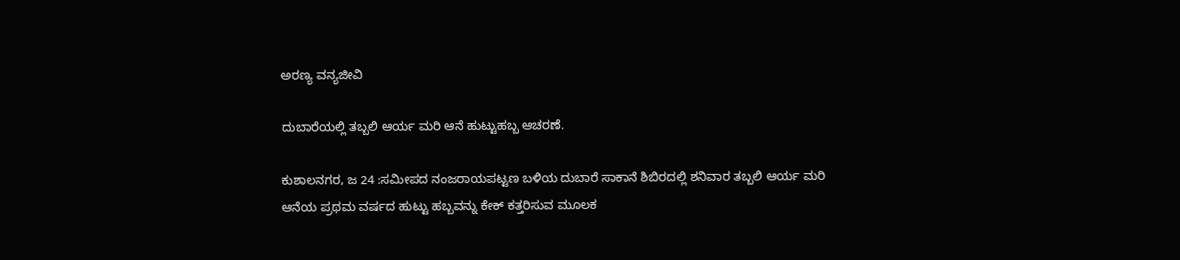ಅರಣ್ಯ ವನ್ಯಜೀವಿ

ದುಬಾರೆಯಲ್ಲಿ ತಬ್ಬಲಿ ಆರ್ಯ ಮರಿ ಆನೆ ಹುಟ್ಟುಹಬ್ಬ ಆಚರಣೆ.

ಕುಶಾಲನಗರ, ಜ 24 :ಸಮೀಪದ ನಂಜರಾಯಪಟ್ಟಣ ಬಳಿಯ ದುಬಾರೆ ಸಾಕಾನೆ ಶಿಬಿರದಲ್ಲಿ ಶನಿವಾರ ತಬ್ಬಲಿ ಆರ್ಯ ಮರಿ ಆನೆಯ ಪ್ರಥಮ ವರ್ಷದ ಹುಟ್ಟು ಹಬ್ಬವನ್ನು ಕೇಕ್ ಕತ್ತರಿಸುವ ಮೂಲಕ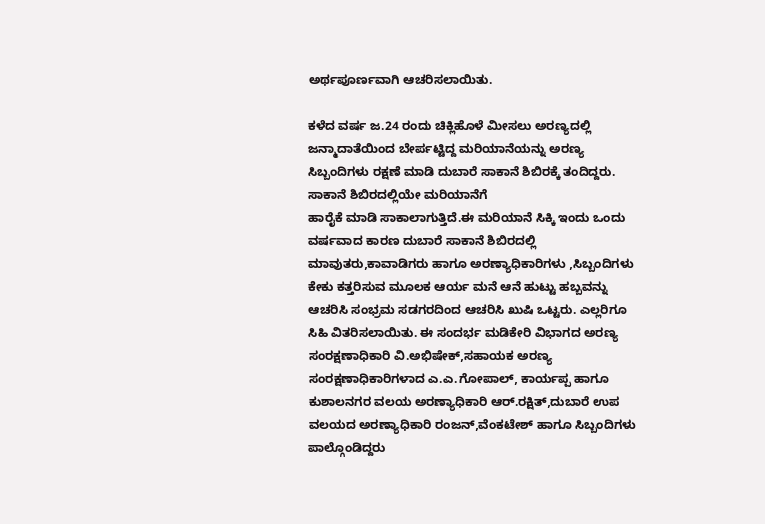ಅರ್ಥಪೂರ್ಣವಾಗಿ ಆಚರಿಸಲಾಯಿತು.

ಕಳೆದ ವರ್ಷ ಜ.24 ರಂದು ಚಿಕ್ಲಿಹೊಳೆ ಮೀಸಲು ಅರಣ್ಯದಲ್ಲಿ ಜನ್ಮಾದಾತೆಯಿಂದ ಬೇರ್ಪಟ್ಟಿದ್ದ ಮರಿಯಾನೆಯನ್ನು ಅರಣ್ಯ ಸಿಬ್ಬಂದಿಗಳು ರಕ್ಷಣೆ ಮಾಡಿ ದುಬಾರೆ ಸಾಕಾನೆ ಶಿಬಿರಕ್ಕೆ ತಂದಿದ್ದರು. ಸಾಕಾನೆ ಶಿಬಿರದಲ್ಲಿಯೇ ಮರಿಯಾನೆಗೆ
ಹಾರೈಕೆ ಮಾಡಿ ಸಾಕಾಲಾಗುತ್ತಿದೆ.ಈ ಮರಿಯಾನೆ ಸಿಕ್ಕಿ ಇಂದು ಒಂದು ವರ್ಷವಾದ ಕಾರಣ ದುಬಾರೆ ಸಾಕಾನೆ ಶಿಬಿರದಲ್ಲಿ ಮಾವುತರು,ಕಾವಾಡಿಗರು ಹಾಗೂ ಅರಣ್ಯಾಧಿಕಾರಿಗಳು ,ಸಿಬ್ಬಂದಿಗಳು ಕೇಕು ಕತ್ತರಿಸುವ ಮೂಲಕ ಆರ್ಯ ಮನೆ ಆನೆ ಹುಟ್ಟು ಹಬ್ಬವನ್ನು ಆಚರಿಸಿ ಸಂಭ್ರಮ ಸಡಗರದಿಂದ ಆಚರಿಸಿ ಖುಷಿ ಒಟ್ಟರು. ಎಲ್ಲರಿಗೂ ಸಿಹಿ ವಿತರಿಸಲಾಯಿತು. ಈ ಸಂದರ್ಭ ಮಡಿಕೇರಿ ವಿಭಾಗದ ಅರಣ್ಯ ಸಂರಕ್ಷಣಾಧಿಕಾರಿ ವಿ‌.ಅಭಿಷೇಕ್,ಸಹಾಯಕ ಅರಣ್ಯ ಸಂರಕ್ಷಣಾಧಿಕಾರಿಗಳಾದ ಎ.ಎ.ಗೋಪಾಲ್, ಕಾರ್ಯಪ್ಪ ಹಾಗೂ ಕುಶಾಲನಗರ ವಲಯ ಅರಣ್ಯಾಧಿಕಾರಿ ಆರ್.ರಕ್ಷಿತ್,ದುಬಾರೆ ಉಪ ವಲಯದ ಅರಣ್ಯಾಧಿಕಾರಿ ರಂಜನ್,ವೆಂಕಟೇಶ್ ಹಾಗೂ ಸಿಬ್ಬಂದಿಗಳು ಪಾಲ್ಗೊಂಡಿದ್ದರು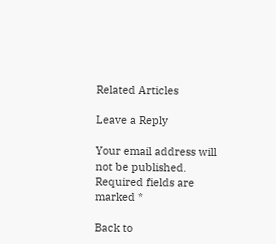Related Articles

Leave a Reply

Your email address will not be published. Required fields are marked *

Back to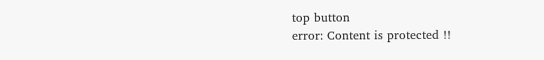top button
error: Content is protected !!